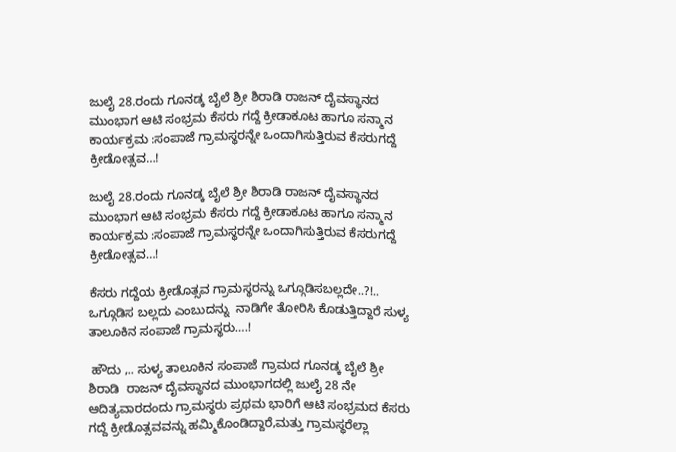ಜುಲೈ 28.ರಂದು ಗೂನಡ್ಕ ಬೈಲೆ ಶ್ರೀ ಶಿರಾಡಿ ರಾಜನ್ ದೈವಸ್ಥಾನದ ಮುಂಭಾಗ ಆಟಿ ಸಂಭ್ರಮ ಕೆಸರು ಗದ್ದೆ ಕ್ರೀಡಾಕೂಟ ಹಾಗೂ ಸನ್ಮಾನ ಕಾರ್ಯಕ್ರಮ :ಸಂಪಾಜೆ ಗ್ರಾಮಸ್ಥರನ್ನೇ ಒಂದಾಗಿಸುತ್ತಿರುವ ಕೆಸರುಗದ್ದೆ ಕ್ರೀಡೋತ್ಸವ…!

ಜುಲೈ 28.ರಂದು ಗೂನಡ್ಕ ಬೈಲೆ ಶ್ರೀ ಶಿರಾಡಿ ರಾಜನ್ ದೈವಸ್ಥಾನದ ಮುಂಭಾಗ ಆಟಿ ಸಂಭ್ರಮ ಕೆಸರು ಗದ್ದೆ ಕ್ರೀಡಾಕೂಟ ಹಾಗೂ ಸನ್ಮಾನ ಕಾರ್ಯಕ್ರಮ :ಸಂಪಾಜೆ ಗ್ರಾಮಸ್ಥರನ್ನೇ ಒಂದಾಗಿಸುತ್ತಿರುವ ಕೆಸರುಗದ್ದೆ ಕ್ರೀಡೋತ್ಸವ…!

ಕೆಸರು ಗದ್ದೆಯ ಕ್ರೀಡೊತ್ಸವ ಗ್ರಾಮಸ್ಥರನ್ನು ಒಗ್ಗೂಡಿಸಬಲ್ಲದೇ..?!.. ಒಗ್ಗೂಡಿಸ ಬಲ್ಲದು ಎಂಬುದನ್ನು  ನಾಡಿಗೇ ತೋರಿಸಿ ಕೊಡುತ್ತಿದ್ದಾರೆ ಸುಳ್ಯ ತಾಲೂಕಿನ ಸಂಪಾಜೆ ಗ್ರಾಮಸ್ಥರು….!

 ಹೌದು ,.. ಸುಳ್ಯ ತಾಲೂಕಿನ ಸಂಪಾಜೆ ಗ್ರಾಮದ ಗೂನಡ್ಕ ಬೈಲೆ ಶ್ರೀ ಶಿರಾಡಿ  ರಾಜನ್ ದೈವಸ್ಥಾನದ ಮುಂಭಾಗದಲ್ಲಿ ಜುಲೈ 28 ನೇ ಆದಿತ್ಯವಾರದಂದು ಗ್ರಾಮಸ್ಥರು ಪ್ರಥಮ ಭಾರಿಗೆ ಆಟಿ ಸಂಭ್ರಮದ ಕೆಸರು ಗದ್ದೆ ಕ್ರೀಡೊತ್ಸವವನ್ನು ಹಮ್ಮಿಕೊಂಡಿದ್ದಾರೆ,ಮತ್ತು ಗ್ರಾಮಸ್ಥರೆಲ್ಲಾ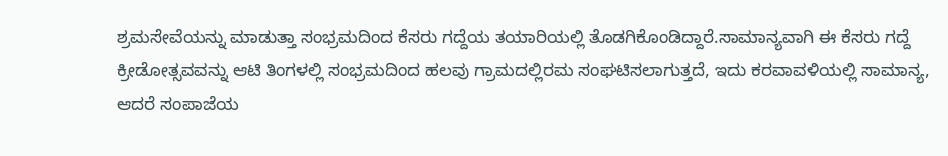ಶ್ರಮಸೇವೆಯನ್ನು ಮಾಡುತ್ತಾ ಸಂಭ್ರಮದಿಂದ ಕೆಸರು ಗದ್ದೆಯ ತಯಾರಿಯಲ್ಲಿ ತೊಡಗಿಕೊಂಡಿದ್ದಾರೆ.ಸಾಮಾನ್ಯವಾಗಿ ಈ ಕೆಸರು ಗದ್ದೆ ಕ್ರೀಡೋತ್ಸವವನ್ನು ಆಟಿ ತಿಂಗಳಲ್ಲಿ ಸಂಭ್ರಮದಿಂದ ಹಲವು ಗ್ರಾಮದಲ್ಲಿರಮ ಸಂಘಟಿಸಲಾಗುತ್ತದೆ, ಇದು ಕರವಾವಳಿಯಲ್ಲಿ ಸಾಮಾನ್ಯ, ಆದರೆ ಸಂಪಾಜೆಯ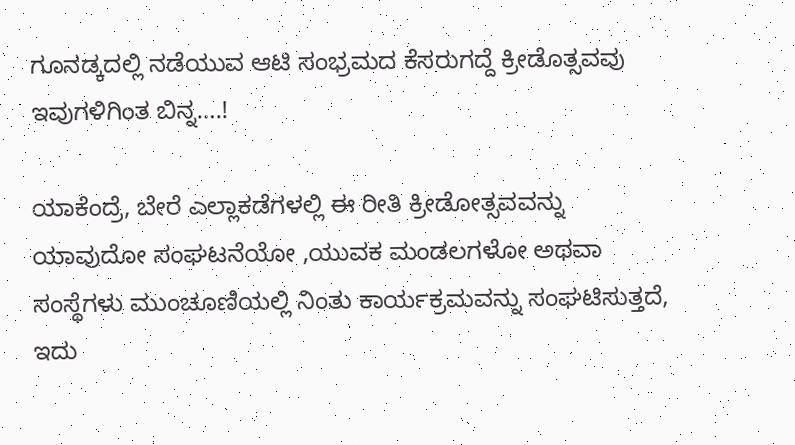ಗೂನಡ್ಕದಲ್ಲಿ ನಡೆಯುವ ಆಟಿ ಸಂಭ್ರಮದ ಕೆಸರುಗದ್ದೆ ಕ್ರೀಡೊತ್ಸವವು ಇವುಗಳಿಗಿಂತ ಬಿನ್ನ….!

ಯಾಕೆಂದ್ರೆ, ಬೇರೆ ಎಲ್ಲಾಕಡೆಗಳಲ್ಲಿ ಈ ರೀತಿ ಕ್ರೀಡೋತ್ಸವವನ್ನು ಯಾವುದೋ ಸಂಘಟನೆಯೋ ,ಯುವಕ ಮಂಡಲಗಳೋ ಅಥವಾ ಸಂಸ್ಥೆಗಳು ಮುಂಚೂಣಿಯಲ್ಲಿ ನಿಂತು ಕಾರ್ಯಕ್ರಮವನ್ನು ಸಂಘಟಿಸುತ್ತದೆ, ಇದು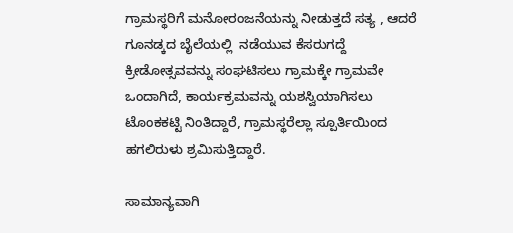ಗ್ರಾಮಸ್ಥರಿಗೆ ಮನೋರಂಜನೆಯನ್ನು ನೀಡುತ್ತದೆ ಸತ್ಯ , ಆದರೆ ಗೂನಡ್ಕದ ಬೈಲೆಯಲ್ಲಿ  ನಡೆಯುವ ಕೆಸರುಗದ್ದೆ ಕ್ರೀಡೋತ್ಸವವನ್ನು ಸಂಘಟಿಸಲು ಗ್ರಾಮಕ್ಕೇ ಗ್ರಾಮವೇ ಒಂದಾಗಿದೆ, ಕಾರ್ಯಕ್ರಮವನ್ನು ಯಶಸ್ವಿಯಾಗಿಸಲು ಟೊಂಕಕಟ್ಟಿ ನಿಂತಿದ್ದಾರೆ, ಗ್ರಾಮಸ್ಥರೆಲ್ಲಾ ಸ್ಪೂರ್ತಿಯಿಂದ  ಹಗಲಿರುಳು ಶ್ರಮಿಸುತ್ತಿದ್ದಾರೆ.

ಸಾಮಾನ್ಯವಾಗಿ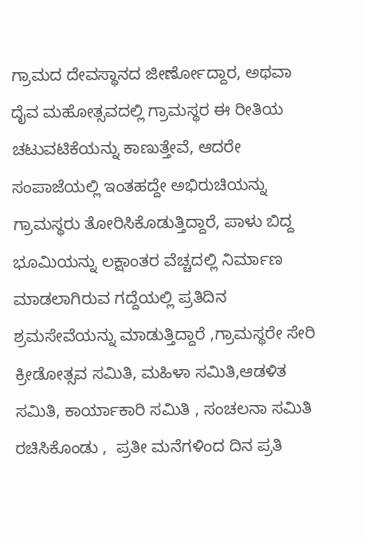ಗ್ರಾಮದ ದೇವಸ್ಥಾನದ ಜೀರ್ಣೋದ್ದಾರ, ಅಥವಾ ದೈವ ಮಹೋತ್ಸವದಲ್ಲಿ ಗ್ರಾಮಸ್ಥರ ಈ ರೀತಿಯ ಚಟುವಟಿಕೆಯನ್ನು ಕಾಣುತ್ತೇವೆ, ಆದರೇ ಸಂಪಾಜೆಯಲ್ಲಿ ಇಂತಹದ್ದೇ ಅಭಿರುಚಿಯನ್ನು ಗ್ರಾಮಸ್ಥರು ತೋರಿಸಿಕೊಡುತ್ತಿದ್ದಾರೆ, ಪಾಳು ಬಿದ್ದ ಭೂಮಿಯನ್ನು ಲಕ್ಷಾಂತರ ವೆಚ್ಚದಲ್ಲಿ ನಿರ್ಮಾಣ ಮಾಡಲಾಗಿರುವ ಗದ್ದೆಯಲ್ಲಿ ಪ್ರತಿದಿನ ಶ್ರಮಸೇವೆಯನ್ನು ಮಾಡುತ್ತಿದ್ದಾರೆ ,ಗ್ರಾಮಸ್ಥರೇ ಸೇರಿ ಕ್ರೀಡೋತ್ಸವ ಸಮಿತಿ, ಮಹಿಳಾ ಸಮಿತಿ,ಆಡಳಿತ ಸಮಿತಿ, ಕಾರ್ಯಾಕಾರಿ ಸಮಿತಿ , ಸಂಚಲನಾ ಸಮಿತಿ ರಚಿಸಿಕೊಂಡು ,  ಪ್ರತೀ ಮನೆಗಳಿಂದ ದಿನ ಪ್ರತಿ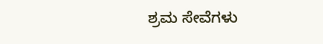ಶ್ರಮ ಸೇವೆಗಳು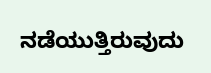ನಡೆಯುತ್ತಿರುವುದು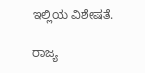ಇಲ್ಲಿಯ ವಿಶೇಷತೆ.

ರಾಜ್ಯ